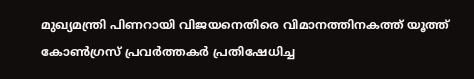മുഖ്യമന്ത്രി പിണറായി വിജയനെതിരെ വിമാനത്തിനകത്ത് യൂത്ത് കോണ്‍ഗ്രസ് പ്രവര്‍ത്തകര്‍ പ്രതിഷേധിച്ച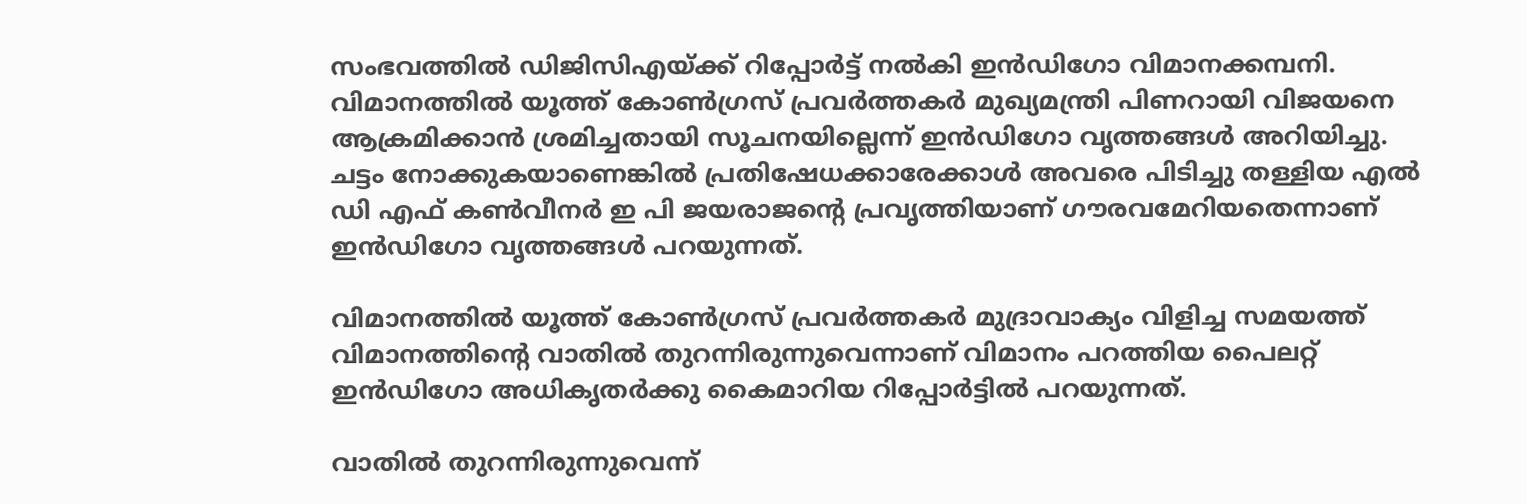സംഭവത്തില്‍ ഡിജിസിഎയ്ക്ക് റിപ്പോര്‍ട്ട് നല്‍കി ഇന്‍ഡിഗോ വിമാനക്കമ്പനി. വിമാനത്തില്‍ യൂത്ത് കോണ്‍ഗ്രസ് പ്രവര്‍ത്തകര്‍ മുഖ്യമന്ത്രി പിണറായി വിജയനെ ആക്രമിക്കാന്‍ ശ്രമിച്ചതായി സൂചനയില്ലെന്ന് ഇന്‍ഡിഗോ വൃത്തങ്ങള്‍ അറിയിച്ചു. ചട്ടം നോക്കുകയാണെങ്കില്‍ പ്രതിഷേധക്കാരേക്കാള്‍ അവരെ പിടിച്ചു തള്ളിയ എല്‍ ഡി എഫ് കണ്‍വീനര്‍ ഇ പി ജയരാജന്റെ പ്രവൃത്തിയാണ് ഗൗരവമേറിയതെന്നാണ് ഇന്‍ഡിഗോ വൃത്തങ്ങള്‍ പറയുന്നത്.

വിമാനത്തില്‍ യൂത്ത് കോണ്‍ഗ്രസ് പ്രവര്‍ത്തകര്‍ മുദ്രാവാക്യം വിളിച്ച സമയത്ത് വിമാനത്തിന്റെ വാതില്‍ തുറന്നിരുന്നുവെന്നാണ് വിമാനം പറത്തിയ പൈലറ്റ് ഇന്‍ഡിഗോ അധികൃതര്‍ക്കു കൈമാറിയ റിപ്പോര്‍ട്ടില്‍ പറയുന്നത്.

വാതില്‍ തുറന്നിരുന്നുവെന്ന്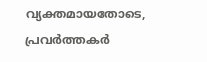വ്യക്തമായതോടെ, പ്രവര്‍ത്തകര്‍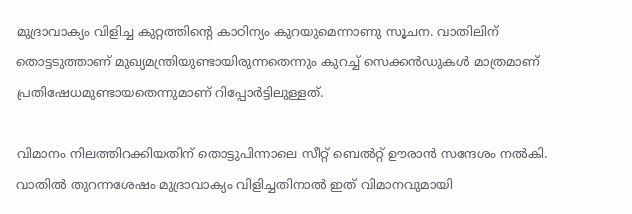മുദ്രാവാക്യം വിളിച്ച കുറ്റത്തിന്റെ കാഠിന്യം കുറയുമെന്നാണു സൂചന. വാതിലിന് തൊട്ടടുത്താണ് മുഖ്യമന്ത്രിയുണ്ടായിരുന്നതെന്നും കുറച്ച് സെക്കന്‍ഡുകള്‍ മാത്രമാണ് പ്രതിഷേധമുണ്ടായതെന്നുമാണ് റിപ്പോര്‍ട്ടിലുള്ളത്.

വിമാനം നിലത്തിറക്കിയതിന് തൊട്ടുപിന്നാലെ സീറ്റ് ബെല്‍റ്റ് ഊരാന്‍ സന്ദേശം നല്‍കി. വാതില്‍ തുറന്നശേഷം മുദ്രാവാക്യം വിളിച്ചതിനാല്‍ ഇത് വിമാനവുമായി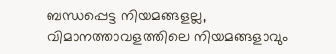ബന്ധപ്പെട്ട നിയമങ്ങളല്ല, വിമാനത്താവളത്തിലെ നിയമങ്ങളാവും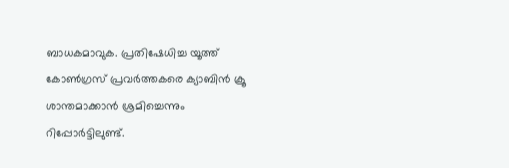ബാധകമാവുക. പ്രതിഷേധിച്ച യൂത്ത് കോണ്‍ഗ്രസ് പ്രവര്‍ത്തകരെ ക്യാബിന്‍ ക്രൂ ശാന്തമാക്കാന്‍ ശ്രമിച്ചെന്നും റിപ്പോര്‍ട്ടിലുണ്ട്.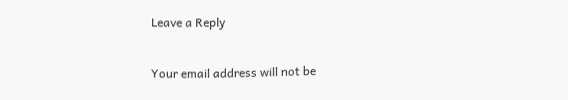Leave a Reply

Your email address will not be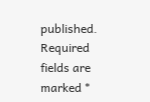published. Required fields are marked *